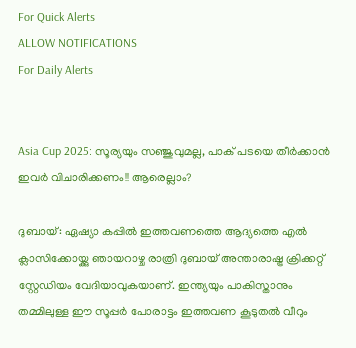For Quick Alerts
ALLOW NOTIFICATIONS
For Daily Alerts


Asia Cup 2025: സൂര്യയും സഞ്ജുവുമല്ല, പാക് പടയെ തീര്‍ക്കാന്‍ ഇവര്‍ വിചാരിക്കണം!! ആരെല്ലാം?

ദുബായ്: ഏഷ്യാ കപ്പില്‍ ഇത്തവണത്തെ ആദ്യത്തെ എല്‍ ക്ലാസിക്കോയ്ക്കു ഞായറാഴ്ച രാത്രി ദുബായ് അന്താരാഷ്ട്ര ക്രിക്കറ്റ് സ്റ്റേഡിയം വേദിയാവുകയാണ്. ഇന്ത്യയും പാകിസ്താനും തമ്മിലുള്ള ഈ സൂപ്പര്‍ പോരാട്ടം ഇത്തവണ കൂടുതല്‍ വീറും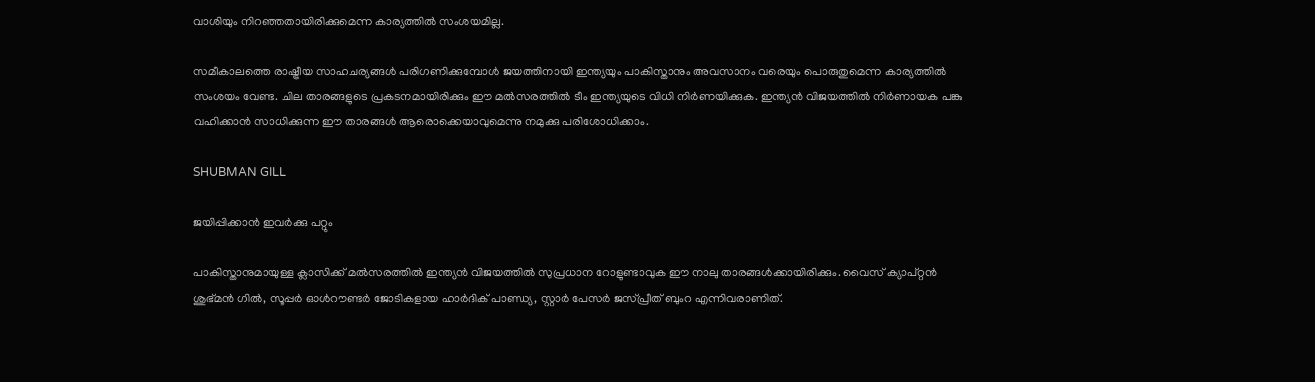വാശിയും നിറഞ്ഞതായിരിക്കുമെന്ന കാര്യത്തില്‍ സംശയമില്ല.

സമീകാലത്തെ രാഷ്ട്രീയ സാഹചര്യങ്ങള്‍ പരിഗണിക്കുമ്പോള്‍ ജയത്തിനായി ഇന്ത്യയും പാകിസ്താനും അവസാനം വരെയും പൊരുതുമെന്ന കാര്യത്തില്‍ സംശയം വേണ്ട. ചില താരങ്ങളുടെ പ്രകടനമായിരിക്കും ഈ മല്‍സരത്തില്‍ ടീം ഇന്ത്യയുടെ വിധി നിര്‍ണയിക്കുക. ഇന്ത്യന്‍ വിജയത്തില്‍ നിര്‍ണായക പങ്കു വഹിക്കാന്‍ സാധിക്കുന്ന ഈ താരങ്ങള്‍ ആരൊക്കെയാവുമെന്നു നമുക്കു പരിശോധിക്കാം.

SHUBMAN GILL

ജയിപ്പിക്കാന്‍ ഇവര്‍ക്കു പറ്റും

പാകിസ്താനുമായുള്ള ക്ലാസിക്ക് മല്‍സരത്തില്‍ ഇന്ത്യന്‍ വിജയത്തില്‍ സുപ്രധാന റോളുണ്ടാവുക ഈ നാലു താരങ്ങള്‍ക്കായിരിക്കും. വൈസ് ക്യാപ്റ്റന്‍ ശുഭ്മന്‍ ഗില്‍, സൂപ്പര്‍ ഓള്‍റൗണ്ടര്‍ ജോടികളായ ഹാര്‍ദിക് പാണ്ഡ്യ, സ്റ്റാര്‍ പേസര്‍ ജസ്പ്രീത് ബുംറ എന്നിവരാണിത്.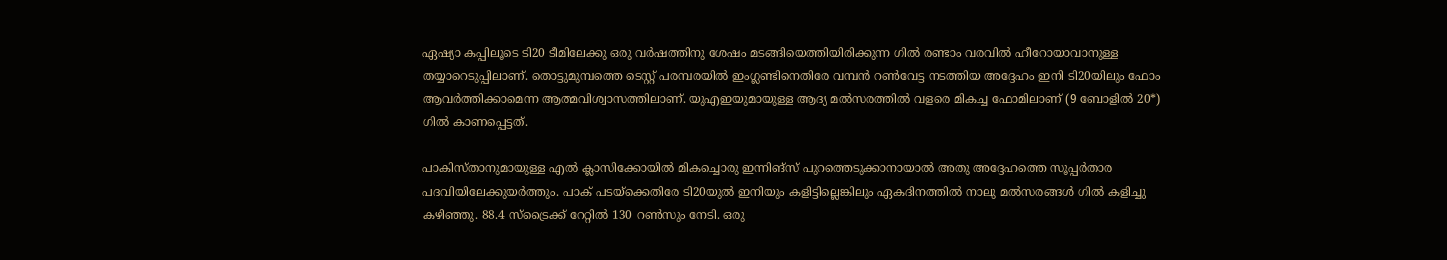ഏഷ്യാ കപ്പിലൂടെ ടി20 ടീമിലേക്കു ഒരു വര്‍ഷത്തിനു ശേഷം മടങ്ങിയെത്തിയിരിക്കുന്ന ഗില്‍ രണ്ടാം വരവില്‍ ഹീറോയാവാനുള്ള തയ്യാറെടുപ്പിലാണ്. തൊട്ടുമുമ്പത്തെ ടെസ്റ്റ് പരമ്പരയില്‍ ഇംഗ്ലണ്ടിനെതിരേ വമ്പന്‍ റണ്‍വേട്ട നടത്തിയ അദ്ദേഹം ഇനി ടി20യിലും ഫോം ആവര്‍ത്തിക്കാമെന്ന ആത്മവിശ്വാസത്തിലാണ്. യുഎഇയുമായുള്ള ആദ്യ മല്‍സരത്തില്‍ വളരെ മികച്ച ഫോമിലാണ് (9 ബോളില്‍ 20*) ഗില്‍ കാണപ്പെട്ടത്.

പാകിസ്താനുമായുള്ള എല്‍ ക്ലാസിക്കോയില്‍ മികച്ചൊരു ഇന്നിങ്‌സ് പുറത്തെടുക്കാനായാല്‍ അതു അദ്ദേഹത്തെ സൂപ്പര്‍താര പദവിയിലേക്കുയര്‍ത്തും. പാക് പടയ്‌ക്കെതിരേ ടി20യുല്‍ ഇനിയും കളിട്ടില്ലെങ്കിലും ഏകദിനത്തില്‍ നാലു മല്‍സരങ്ങള്‍ ഗില്‍ കളിച്ചു കഴിഞ്ഞു. 88.4 സ്‌ട്രൈക്ക് റേറ്റില്‍ 130 റണ്‍സും നേടി. ഒരു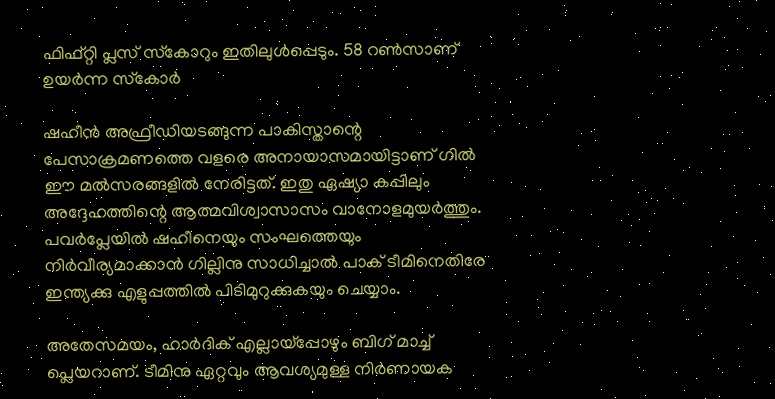ഫിഫ്റ്റി പ്ലസ് സ്‌കോറും ഇതിലുള്‍പ്പെടും. 58 റണ്‍സാണ് ഉയര്‍ന്ന സ്‌കോര്‍

ഷഹീന്‍ അഫ്രീഡിയടങ്ങുന്ന പാകിസ്താന്റെ പേസാക്രമണത്തെ വളരെ അനായാസമായിട്ടാണ് ഗില്‍ ഈ മല്‍സരങ്ങളില്‍ നേരിട്ടത്. ഇതു ഏഷ്യാ കപ്പിലും അദ്ദേഹത്തിന്റെ ആത്മവിശ്വാസാസം വാനോളമുയര്‍ത്തും. പവര്‍പ്ലേയില്‍ ഷഹീനെയും സംഘത്തെയും നിര്‍വീര്യമാക്കാന്‍ ഗില്ലിനു സാധിച്ചാല്‍ പാക് ടീമിനെതിരേ ഇന്ത്യക്കു എളുപ്പത്തില്‍ പിടിമുറുക്കുകയും ചെയ്യാം.

അതേസമയം, ഹാര്‍ദിക് എല്ലായ്‌പ്പോഴും ബിഗ് മാച്ച് പ്ലെയറാണ്. ടീമിനു ഏറ്റവും ആവശ്യമുള്ള നിര്‍ണായക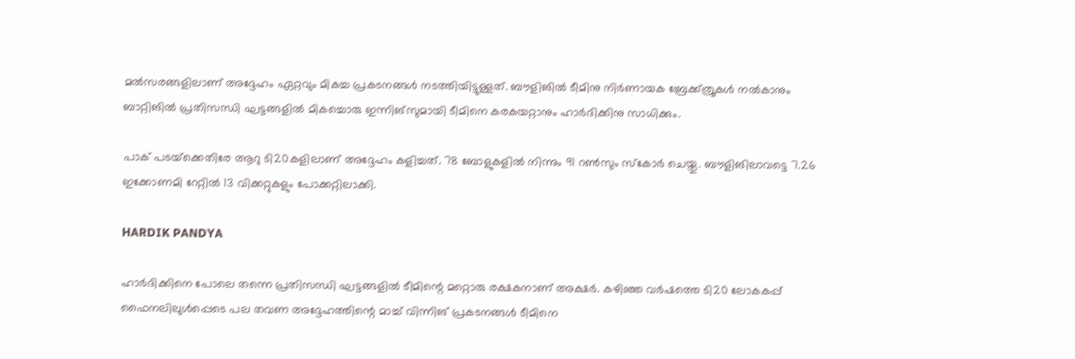മല്‍സരങ്ങളിലാണ് അദ്ദേഹം ഏറ്റവും മികച്ച പ്രകടനങ്ങള്‍ നടത്തിയിട്ടുള്ളത്. ബൗളിങില്‍ ടീമിനു നിര്‍ണായക ബ്രേക്ക്ത്രൂകള്‍ നല്‍കാനും ബാറ്റിങില്‍ പ്രതിസന്ധി ഘട്ടങ്ങളില്‍ മികച്ചൊരു ഇന്നിങ്‌സുമായി ടീമിനെ കരകയറ്റാനും ഹാര്‍ദിക്കിനു സാധിക്കും.

പാക് പടയ്‌ക്കെതിരേ ആറു ടി20കളിലാണ് അദ്ദേഹം കളിച്ചത്. 78 ബോളുകളില്‍ നിന്നും 91 റണ്‍സും സ്‌കോര്‍ ചെയ്തു. ബൗളിങിലാവട്ടെ 7.26 ഇക്കോണമി റേറ്റില്‍ 13 വിക്കറ്റുകളും പോക്കറ്റിലാക്കി.

HARDIK PANDYA

ഹാര്‍ദിക്കിനെ പോലെ തന്നെ പ്രതിസന്ധി ഘട്ടങ്ങളില്‍ ടീമിന്റെ മറ്റൊരു രക്ഷകനാണ് അക്ഷര്‍. കഴിഞ്ഞ വര്‍ഷത്തെ ടി20 ലോകകപ്പ് ഫൈനലിലുള്‍പ്പെടെ പല തവണ അദ്ദേഹത്തിന്റെ മാച്ച് വിന്നിങ് പ്രകടനങ്ങള്‍ ടീമിനെ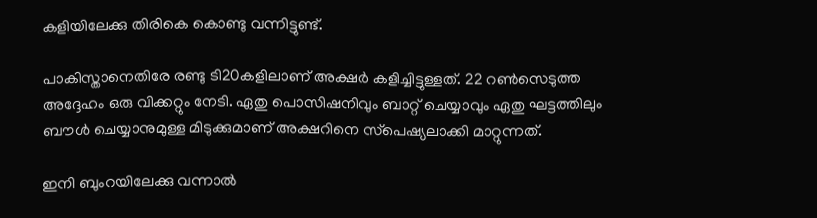കളിയിലേക്കു തിരികെ കൊണ്ടു വന്നിട്ടുണ്ട്.

പാകിസ്താനെതിരേ രണ്ടു ടി20കളിലാണ് അക്ഷര്‍ കളിച്ചിട്ടുള്ളത്. 22 റണ്‍സെടുത്ത അദ്ദേഹം ഒരു വിക്കറ്റും നേടി. ഏതു പൊസിഷനിവും ബാറ്റ് ചെയ്യാവും ഏതു ഘട്ടത്തിലും ബൗള്‍ ചെയ്യാനുമുള്ള മിടുക്കുമാണ് അക്ഷറിനെ സ്‌പെഷ്യലാക്കി മാറ്റുന്നത്.

ഇനി ബുംറയിലേക്കു വന്നാല്‍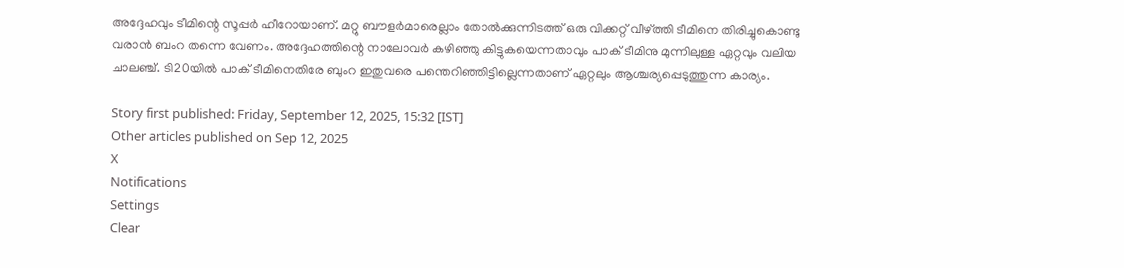അദ്ദേഹവും ടീമിന്റെ സൂപ്പര്‍ ഹീറോയാണ്. മറ്റു ബൗളര്‍മാരെല്ലാം തോല്‍ക്കുന്നിടത്ത് ഒരു വിക്കറ്റ് വീഴ്ത്തി ടീമിനെ തിരിച്ചുകൊണ്ടു വരാന്‍ ബംറ തന്നെ വേണം. അദ്ദേഹത്തിന്റെ നാലോവര്‍ കഴിഞ്ഞു കിട്ടുകയെന്നതാവും പാക് ടീമിനു മുന്നിലുള്ള ഏറ്റവും വലിയ ചാലഞ്ച്. ടി20യില്‍ പാക് ടീമിനെതിരേ ബുംറ ഇതുവരെ പന്തെറിഞ്ഞിട്ടില്ലെന്നതാണ് ഏറ്റലും ആശ്ചര്യപ്പെടുത്തുന്ന കാര്യം.

Story first published: Friday, September 12, 2025, 15:32 [IST]
Other articles published on Sep 12, 2025
X
Notifications
Settings
Clear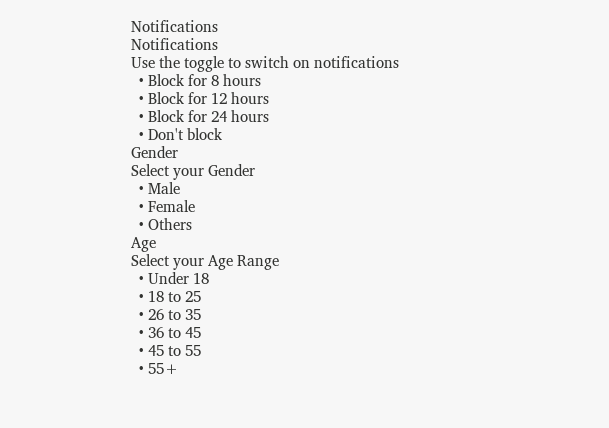Notifications
Notifications
Use the toggle to switch on notifications
  • Block for 8 hours
  • Block for 12 hours
  • Block for 24 hours
  • Don't block
Gender
Select your Gender
  • Male
  • Female
  • Others
Age
Select your Age Range
  • Under 18
  • 18 to 25
  • 26 to 35
  • 36 to 45
  • 45 to 55
  • 55+